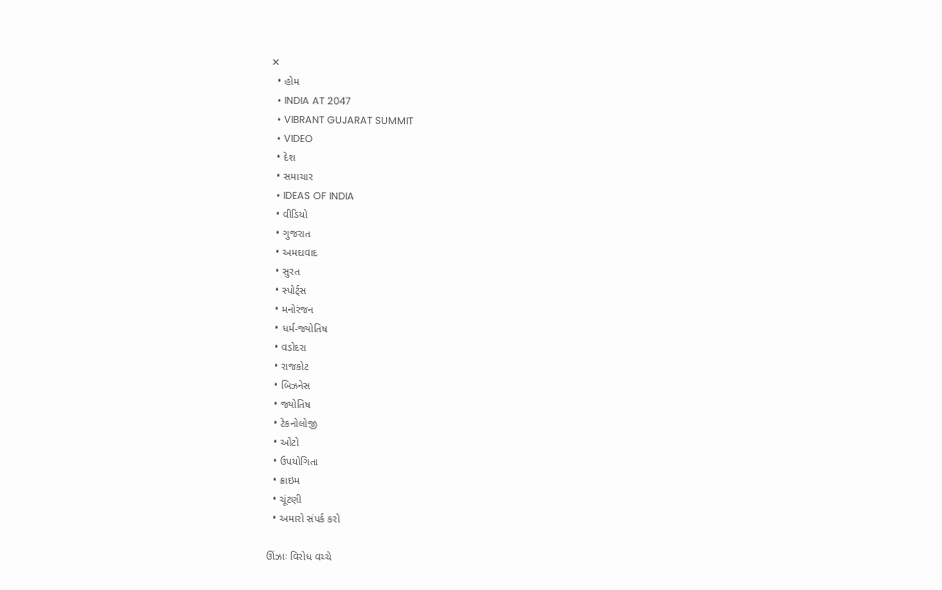✕
  • હોમ
  • INDIA AT 2047
  • VIBRANT GUJARAT SUMMIT
  • VIDEO
  • દેશ
  • સમાચાર
  • IDEAS OF INDIA
  • વીડિયો
  • ગુજરાત
  • અમદાવાદ
  • સુરત
  • સ્પોર્ટ્સ
  • મનોરંજન
  • ધર્મ-જ્યોતિષ
  • વડોદરા
  • રાજકોટ
  • બિઝનેસ
  • જ્યોતિષ
  • ટેકનોલોજી
  • ઓટો
  • ઉપયોગિતા
  • ક્રાઇમ
  • ચૂંટણી
  • અમારો સંપર્ક કરો

ઊંઝાઃ વિરોધ વચ્ચે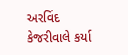અરવિંદ કેજરીવાલે કર્યા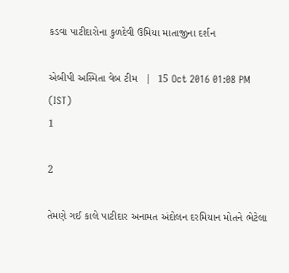કડવા પાટીદારોના કુળદેવી ઉમિયા માતાજીના દર્શન

એબીપી અસ્મિતા વેબ ટીમ   |  15 Oct 2016 01:08 PM (IST)
1

2

તેમણે ગઈ કાલે પાટીદાર અનામત અંદોલન દરમિયાન મોતને ભેટેલા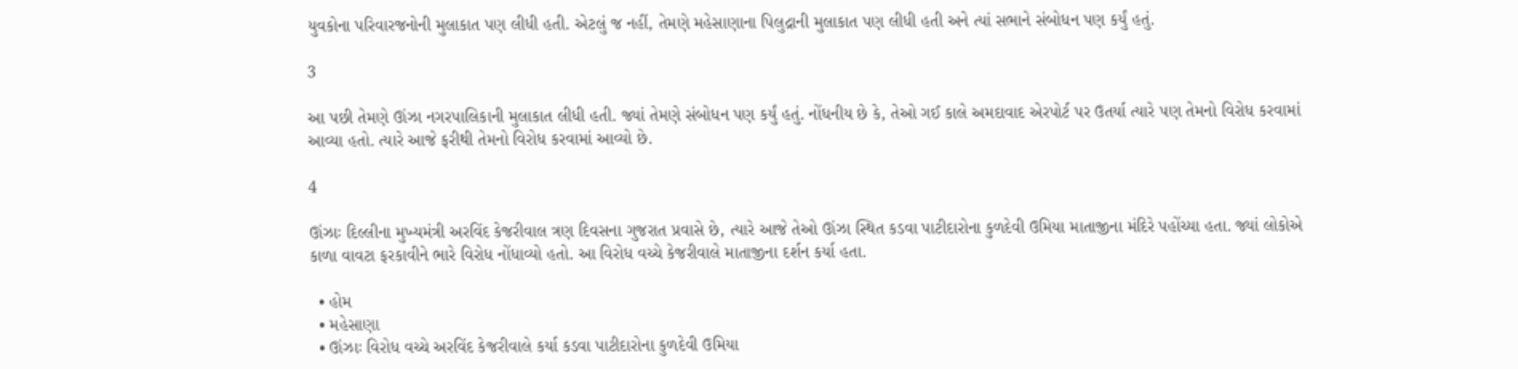યુવકોના પરિવારજનોની મુલાકાત પણ લીધી હતી. એટલું જ નહીં, તેમણે મહેસાણાના પિલુદ્રાની મુલાકાત પણ લીધી હતી અને ત્યાં સભાને સંબોધન પણ કર્યું હતું.

3

આ પછી તેમણે ઊંઝા નગરપાલિકાની મુલાકાત લીધી હતી. જ્યાં તેમણે સંબોધન પણ કર્યું હતું. નોંધનીય છે કે, તેઓ ગઈ કાલે અમદાવાદ એરપોર્ટ પર ઉતર્યા ત્યારે પણ તેમનો વિરોધ કરવામાં આવ્યા હતો. ત્યારે આજે ફરીથી તેમનો વિરોધ કરવામાં આવ્યો છે.

4

ઊંઝાઃ દિલ્લીના મુખ્યમંત્રી અરવિંદ કેજરીવાલ ત્રણ દિવસના ગુજરાત પ્રવાસે છે, ત્યારે આજે તેઓ ઊંઝા સ્થિત કડવા પાટીદારોના કુળદેવી ઉમિયા માતાજીના મંદિરે પહોંચ્યા હતા. જ્યાં લોકોએ કાળા વાવટા ફરકાવીને ભારે વિરોધ નોંધાવ્યો હતો. આ વિરોધ વચ્ચે કેજરીવાલે માતાજીના દર્શન કર્યા હતા.

  • હોમ
  • મહેસાણા
  • ઊંઝાઃ વિરોધ વચ્ચે અરવિંદ કેજરીવાલે કર્યા કડવા પાટીદારોના કુળદેવી ઉમિયા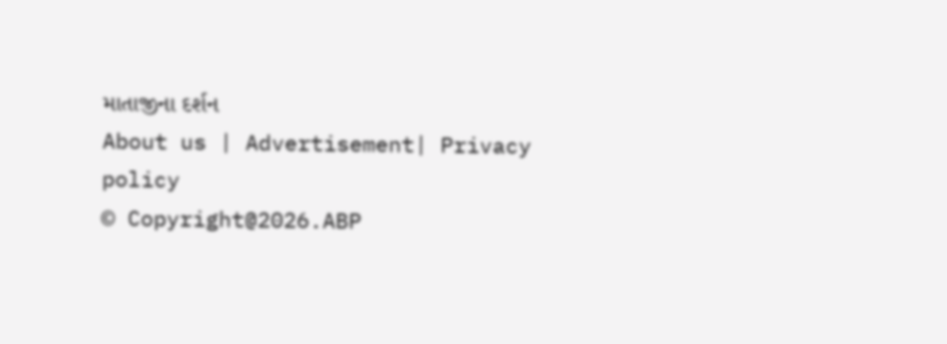માતાજીના દર્શન
About us | Advertisement| Privacy policy
© Copyright@2026.ABP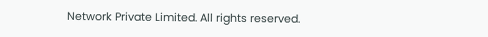Network Private Limited. All rights reserved.